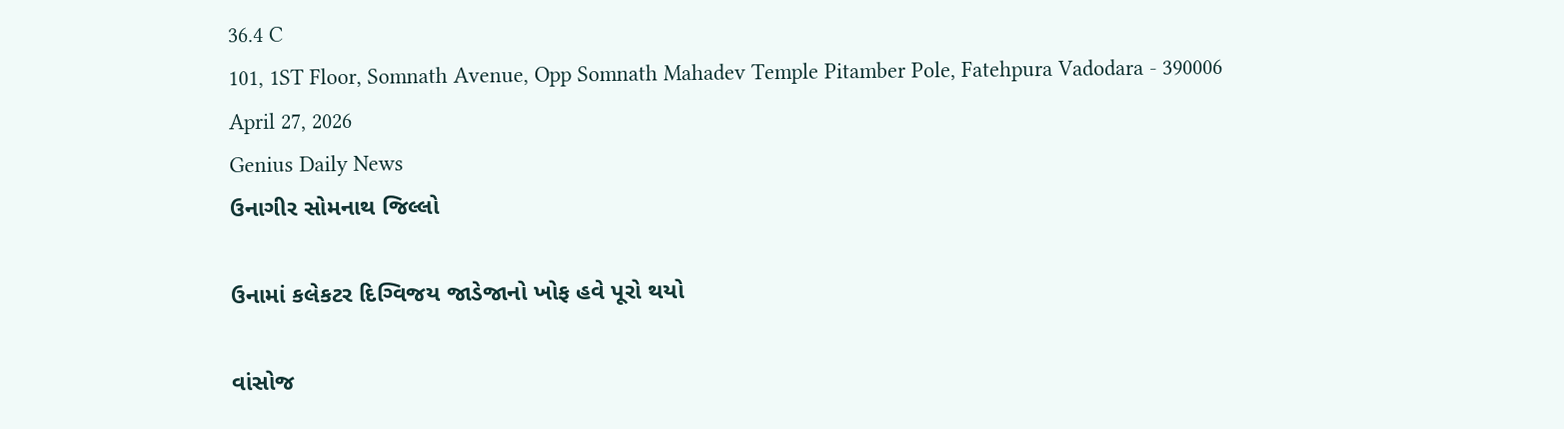36.4 C
101, 1ST Floor, Somnath Avenue, Opp Somnath Mahadev Temple Pitamber Pole, Fatehpura Vadodara - 390006
April 27, 2026
Genius Daily News
ઉનાગીર સોમનાથ જિલ્લો

ઉનામાં કલેકટર દિગ્વિજય જાડેજાનો ખોફ હવે પૂરો થયો

વાંસોજ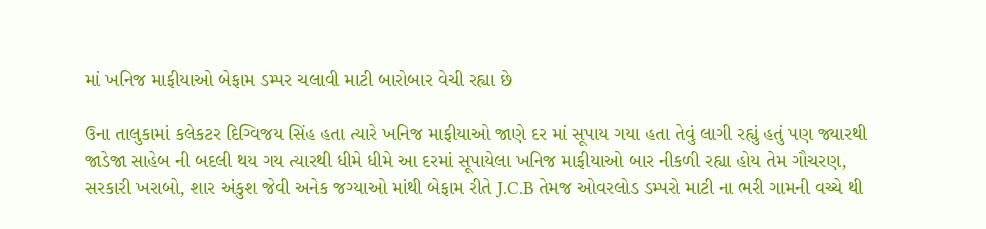માં ખનિજ માફીયાઓ બેફામ ડમ્પર ચલાવી માટી બારોબાર વેચી રહ્યા છે

ઉના તાલુકામાં કલેકટર દિગ્વિજય સિંહ હતા ત્યારે ખનિજ માફીયાઓ જાણે દર માં સૂપાય ગયા હતા તેવું લાગી રહ્યું હતું પણ જ્યારથી જાડેજા સાહેબ ની બદલી થય ગય ત્યારથી ધીમે ધીમે આ દરમાં સૂપાયેલા ખનિજ માફીયાઓ બાર નીકળી રહ્યા હોય તેમ ગૌચરણ, સરકારી ખરાબો, શાર અંકુશ જેવી અનેક જગ્યાઓ માંથી બેફામ રીતે J.C.B તેમજ ઓવરલોડ ડમ્પરો માટી ના ભરી ગામની વચ્ચે થી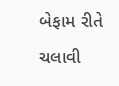બેફામ રીતે ચલાવી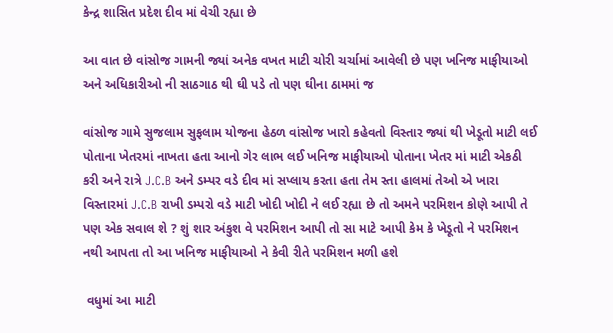કેન્દ્ર શાસિત પ્રદેશ દીવ માં વેચી રહ્યા છે

આ વાત છે વાંસોજ ગામની જ્યાં અનેક વખત માટી ચોરી ચર્ચામાં આવેલી છે પણ ખનિજ માફીયાઓ અને અધિકારીઓ ની સાઠગાઠ થી ઘી પડે તો પણ ઘીના ઠામમાં જ

વાંસોજ ગામે સુજલામ સુફલામ યોજના હેઠળ વાંસોજ ખારો કહેવતો વિસ્તાર જ્યાં થી ખેડૂતો માટી લઈ પોતાના ખેતરમાં નાખતા હતા આનો ગેર લાભ લઈ ખનિજ માફીયાઓ પોતાના ખેતર માં માટી એકઠી કરી અને રાત્રે J.C.B અને ડમ્પર વડે દીવ માં સપ્લાય કરતા હતા તેમ સ્તા હાલમાં તેઓ એ ખારા વિસ્તારમાં J.C.B રાખી ડમ્પરો વડે માટી ખોદી ખોદી ને લઈ રહ્યા છે તો અમને પરમિશન કોણે આપી તે પણ એક સવાલ શે ? શું શાર અંકુશ વે પરમિશન આપી તો સા માટે આપી કેમ કે ખેડૂતો ને પરમિશન નથી આપતા તો આ ખનિજ માફીયાઓ ને કેવી રીતે પરમિશન મળી હશે

 વધુમાં આ માટી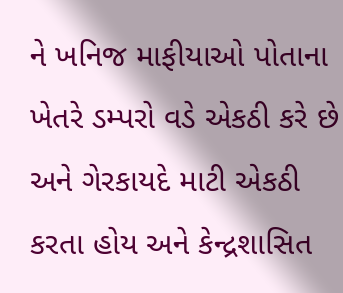ને ખનિજ માફીયાઓ પોતાના ખેતરે ડમ્પરો વડે એકઠી કરે છે અને ગેરકાયદે માટી એકઠી કરતા હોય અને કેન્દ્રશાસિત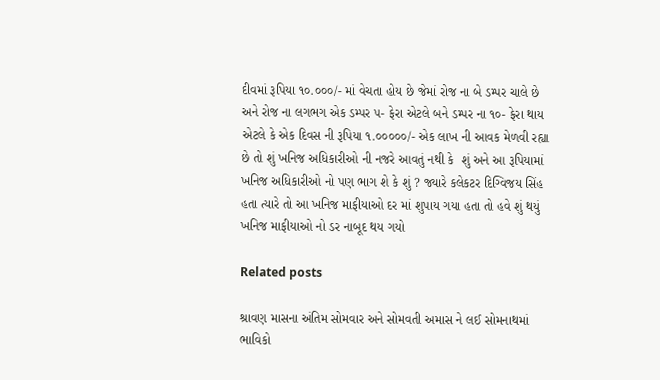દીવમાં રૂપિયા ૧૦.૦૦૦/- માં વેચતા હોય છે જેમાં રોજ ના બે ડમ્પર ચાલે છે અને રોજ ના લગભગ એક ડમ્પર ૫- ફેરા એટલે બને ડમ્પર ના ૧૦- ફેરા થાય એટલે કે એક દિવસ ની રૂપિયા ૧.૦૦૦૦૦/- એક લાખ ની આવક મેળવી રહ્યા છે તો શું ખનિજ અધિકારીઓ ની નજરે આવતું નથી કે  શું અને આ રૂપિયામાં ખનિજ અધિકારીઓ નો પણ ભાગ શે કે શું ? જ્યારે કલેકટર દિગ્વિજય સિંહ હતા ત્યારે તો આ ખનિજ માફીયાઓ દર માં શુપાય ગયા હતા તો હવે શું થયું ખનિજ માફીયાઓ નો ડર નાબૂદ થય ગયો

Related posts

શ્રાવણ માસના અંતિમ સોમવાર અને સોમવતી અમાસ ને લઈ સોમનાથમાં ભાવિકો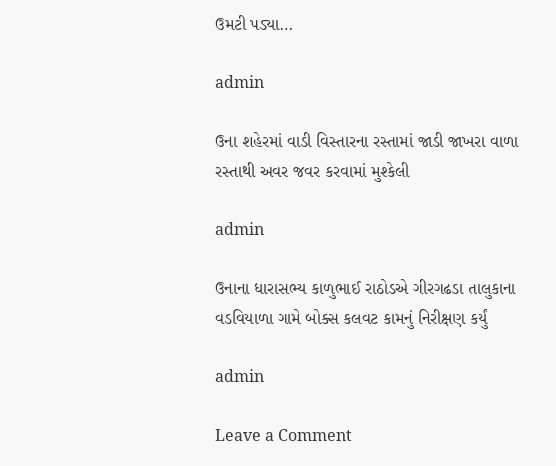ઉમટી પડ્યા…

admin

ઉના શહેરમાં વાડી વિસ્તારના રસ્તામાં જાડી જાખરા વાળા રસ્તાથી અવર જવર કરવામાં મુશ્કેલી

admin

ઉનાના ધારાસભ્ય કાળુભાઈ રાઠોડએ ગીરગઢડા તાલુકાના વડવિયાળા ગામે બોક્સ કલવટ કામનું નિરીક્ષણ કર્યું

admin

Leave a Comment